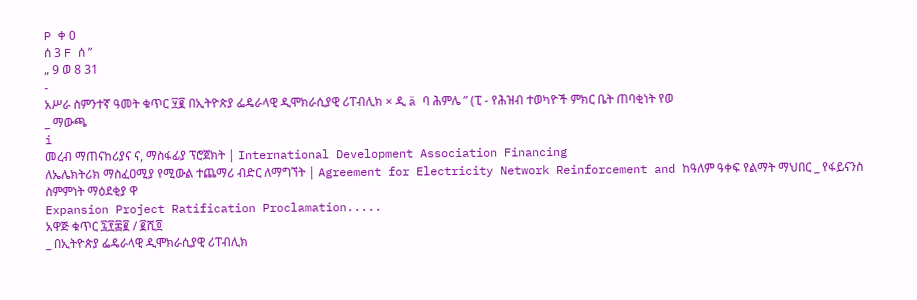P ቀ 0
ሰ 3 F ሰ ”
„ 9 ወ 8 31
-
አሥራ ስምንተኛ ዓመት ቁጥር ፶፪ በኢትዮጵያ ፌዴራላዊ ዲሞክራሲያዊ ሪፐብሊክ × ዲ ä ባ ሕምሌ ” (ፒ - የሕዝብ ተወካዮች ምክር ቤት ጠባቂነት የወ
_ ማውጫ
i
መረብ ማጠናከሪያና ና, ማስፋፊያ ፕሮጀክት | International Development Association Financing
ለኤሌክትሪክ ማስፈዐሚያ የሚውል ተጨማሪ ብድር ለማግኘት | Agreement for Electricity Network Reinforcement and ከዓለም ዓቀፍ የልማት ማህበር _ የፋይናንስ ስምምነት ማዕደቂያ ዋ
Expansion Project Ratification Proclamation.....
አዋጅ ቁጥር ፯፻፷፪ / ፪ሺ፬
_ በኢትዮጵያ ፌዴራላዊ ዲሞክራሲያዊ ሪፐብሊክ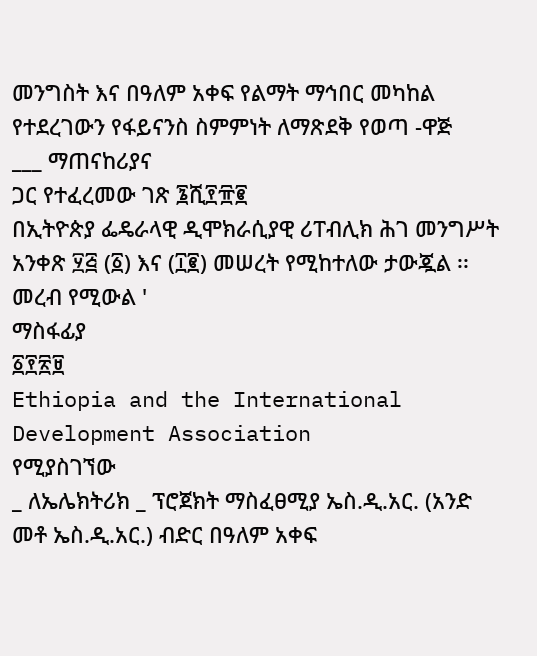መንግስት እና በዓለም አቀፍ የልማት ማኅበር መካከል የተደረገውን የፋይናንስ ስምምነት ለማጽደቅ የወጣ -ዋጅ
___ ማጠናከሪያና
ጋር የተፈረመው ገጽ ፮ሺ፻፹፪
በኢትዮጵያ ፌዴራላዊ ዲሞክራሲያዊ ሪፐብሊክ ሕገ መንግሥት አንቀጽ ፶፭ (፩) እና (፲፪) መሠረት የሚከተለው ታውጇል ፡፡
መረብ የሚውል '
ማስፋፊያ
፩፻፳፱
Ethiopia and the International Development Association
የሚያስገኘው
_ ለኤሌክትሪክ _ ፕሮጀክት ማስፈፀሚያ ኤስ.ዲ.አር. (አንድ መቶ ኤስ.ዲ.አር.) ብድር በዓለም አቀፍ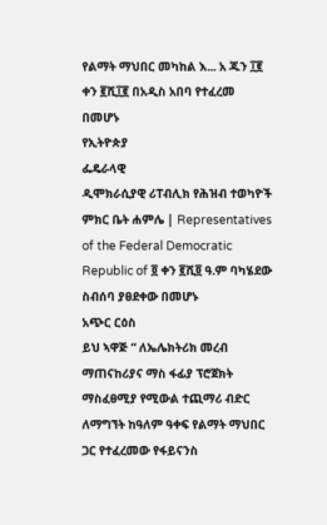የልማት ማህበር መካከል እ... አ ጁን ፲፪ ቀን ፪ሺ፲፪ በአዲስ አበባ የተፈረመ በመሆኑ
የኢትዮጵያ
ፌዴራላዊ
ዲሞክራሲያዊ ሪፐብሊክ የሕዝብ ተወካዮች ምክር ቤት ሐምሌ | Representatives of the Federal Democratic Republic of ፬ ቀን ፪ሺ፬ ዓ.ም ባካሄደው ስብሰባ ያፀደቀው በመሆኑ
አጭር ርዕስ
ይህ ኣዋጅ “ ለኤሌክትሪክ መረብ ማጠናከሪያና ማስ ፋፊያ ፕሮጀክት ማስፈፀሚያ የሚውል ተጪማሪ ብድር ለማግኘት ከዓለም ዓቀፍ የልማት ማህበር ጋር የተፈረመው የፋይናንስ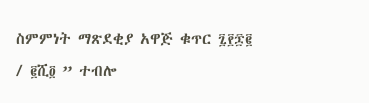ስምምነት ማጽደቂያ አዋጅ ቁጥር ፯፻፷፪ / ፪ሺ፬ ” ተብሎ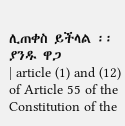ሊጠቀስ ይችላል ፡፡
ያንዱ ዋጋ
| article (1) and (12) of Article 55 of the Constitution of the